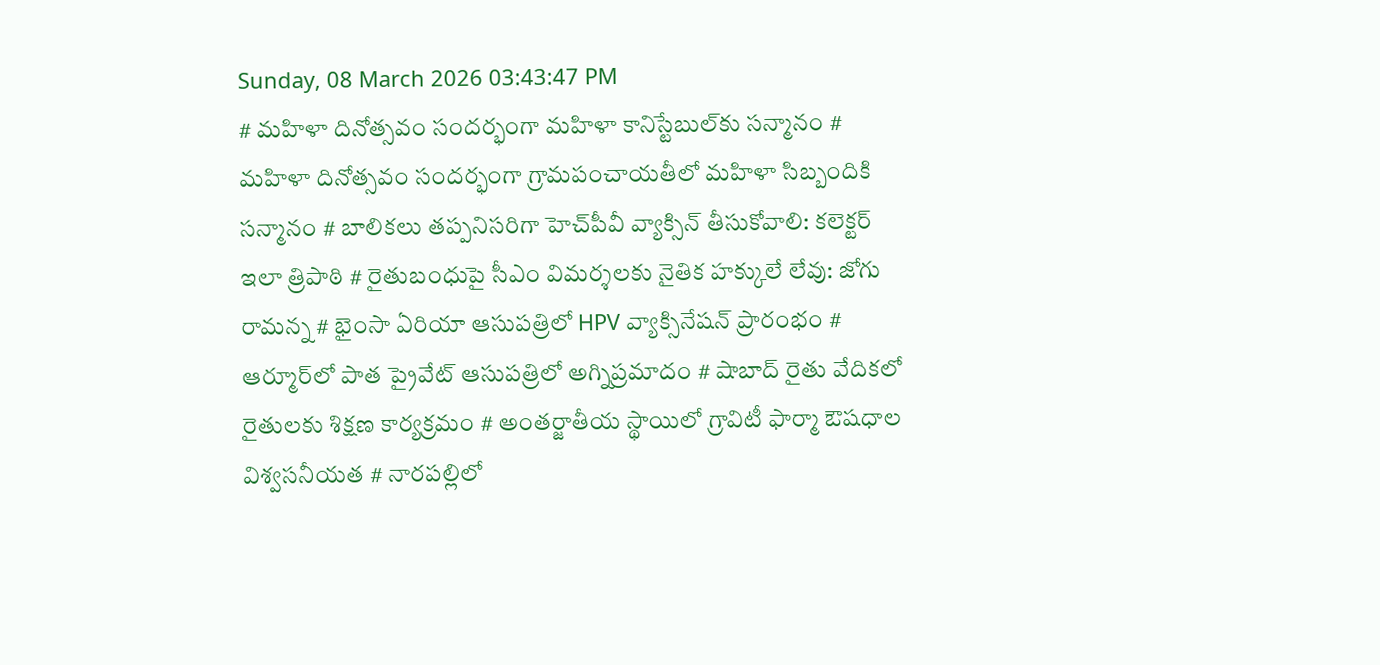Sunday, 08 March 2026 03:43:47 PM
# మహిళా దినోత్సవం సందర్భంగా మహిళా కానిస్టేబుల్‌కు సన్మానం # మహిళా దినోత్సవం సందర్భంగా గ్రామపంచాయతీలో మహిళా సిబ్బందికి సన్మానం # బాలికలు తప్పనిసరిగా హెచ్‌పీవీ వ్యాక్సిన్ తీసుకోవాలి: కలెక్టర్ ఇలా త్రిపాఠి # రైతుబంధుపై సీఎం విమర్శలకు నైతిక హక్కులే లేవు: జోగు రామన్న # భైంసా ఏరియా ఆసుపత్రిలో HPV వ్యాక్సినేషన్ ప్రారంభం # ఆర్మూర్‌లో పాత ప్రైవేట్ ఆసుపత్రిలో అగ్నిప్రమాదం # షాబాద్ రైతు వేదికలో రైతులకు శిక్షణ కార్యక్రమం # అంతర్జాతీయ స్థాయిలో గ్రావిటీ ఫార్మా ఔషధాల విశ్వసనీయత # నారపల్లిలో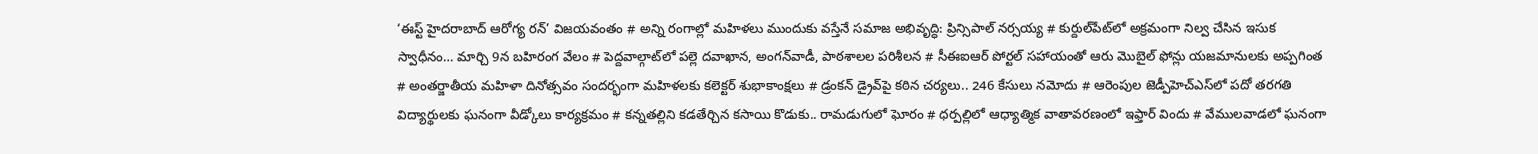‘ఈస్ట్ హైదరాబాద్ ఆరోగ్య రన్’ విజయవంతం # అన్ని రంగాల్లో మహిళలు ముందుకు వస్తేనే సమాజ అభివృద్ధి: ప్రిన్సిపాల్ నర్సయ్య # కుర్దుల్‌పేట్‌లో అక్రమంగా నిల్వ చేసిన ఇసుక స్వాధీనం… మార్చి 9న బహిరంగ వేలం # పెద్దవాల్గాట్‌లో పల్లె దవాఖాన, అంగన్‌వాడీ, పాఠశాలల పరిశీలన # సీఈఐఆర్ పోర్టల్ సహాయంతో ఆరు మొబైల్ ఫోన్లు యజమానులకు అప్పగింత # అంతర్జాతీయ మహిళా దినోత్సవం సందర్భంగా మహిళలకు కలెక్టర్ శుభాకాంక్షలు # డ్రంకన్ డ్రైవ్‌పై కఠిన చర్యలు.. 246 కేసులు నమోదు # ఆరెంపుల జెడ్పీహెచ్‌ఎస్‌లో పదో తరగతి విద్యార్థులకు ఘనంగా వీడ్కోలు కార్యక్రమం # కన్నతల్లిని కడతేర్చిన కసాయి కొడుకు.. రామడుగులో ఘోరం # ధర్పల్లిలో ఆధ్యాత్మిక వాతావరణంలో ఇఫ్తార్ విందు # వేములవాడలో ఘనంగా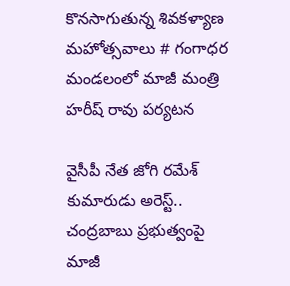కొనసాగుతున్న శివకళ్యాణ మహోత్సవాలు # గంగాధర మండలంలో మాజీ మంత్రి హరీష్ రావు పర్యటన

వైసీపీ నేత జోగి రమేశ్ కుమారుడు అరెస్ట్.. చంద్రబాబు ప్రభుత్వంపై మాజీ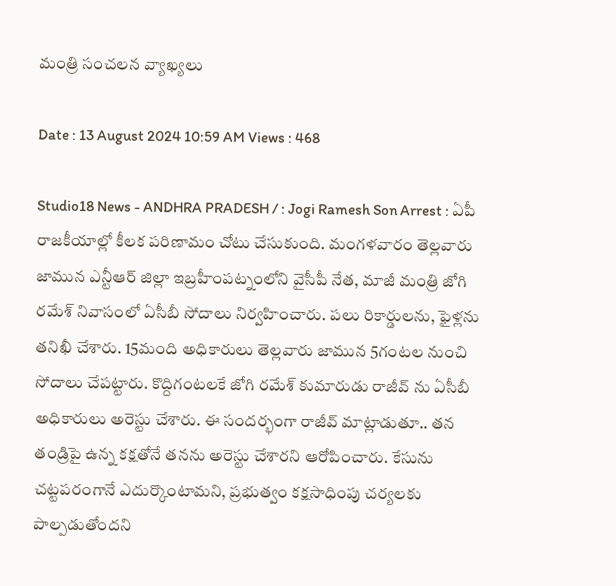మంత్రి సంచలన వ్యాఖ్యలు

Date : 13 August 2024 10:59 AM Views : 468

Studio18 News - ANDHRA PRADESH / : Jogi Ramesh Son Arrest : ఏపీ రాజకీయాల్లో కీలక పరిణామం చోటు చేసుకుంది. మంగళవారం తెల్లవారు జామున ఎన్టీఆర్ జిల్లా ఇబ్రహీంపట్నంలోని వైసీపీ నేత, మాజీ మంత్రి జోగి రమేశ్ నివాసంలో ఏసీబీ సోదాలు నిర్వహించారు. పలు రికార్డులను, ఫైళ్లను తనిఖీ చేశారు. 15మంది అధికారులు తెల్లవారు జామున 5గంటల నుంచి సోదాలు చేపట్టారు. కొద్దిగంటలకే జోగి రమేశ్ కుమారుడు రాజీవ్ ను ఏసీబీ అధికారులు అరెస్టు చేశారు. ఈ సందర్భంగా రాజీవ్ మాట్లాడుతూ.. తన తండ్రిపై ఉన్న కక్షతోనే తనను అరెస్టు చేశారని ఆరోపించారు. కేసును చట్టపరంగానే ఎదుర్కొంటామని, ప్రభుత్వం కక్షసాధింపు చర్యలకు పాల్పడుతోందని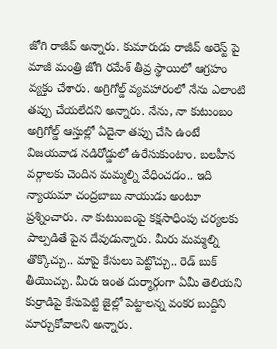జోగి రాజీవ్ అన్నారు. కుమారుడు రాజీవ్ అరెస్ట్ పై మాజీ మంత్రి జోగి రమేశ్ తీవ్ర స్థాయిలో ఆగ్రహం వ్యక్తం చేశారు. అగ్రిగోల్డ్ వ్యవహారంలో నేను ఎలాంటి తప్పు చేయలేదని అన్నారు. నేను, నా కుటుంబం అగ్రిగోల్డ్ ఆస్తుల్లో ఏదైనా తప్పు చేసి ఉంటే విజయవాడ నడిరోడ్డులో ఉరేసుకుంటాం. బలహీన వర్గాలకు చెందిన మమ్మల్ని వేధించడం.. ఇది న్యాయమా చంద్రబాబు నాయుడు అంటూ ప్రశ్నించారు. నా కుటుంబంపై కక్షసాధింపు చర్యలకు పాల్పడితే పైన దేవుడున్నారు. మీరు మమ్మల్ని తొక్కొచ్చు.. మాపై కేసులు పెట్టొచ్చు.. రెడ్ బుక్ తీయొచ్చు. మీరు ఇంత దుర్మార్గంగా ఏమీ తెలియని కుర్రాడిపై కేసుపెట్టి జైల్లో పెట్టాలన్న వంకర బుద్దిని మార్చుకోవాలని అన్నారు.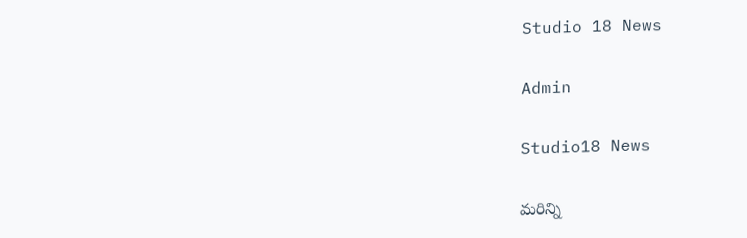Studio 18 News

Admin

Studio18 News

మరిన్ని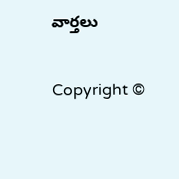వార్తలు

Copyright ©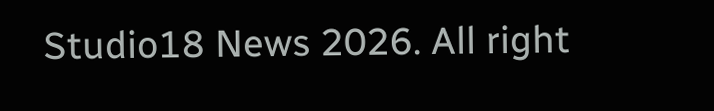Studio18 News 2026. All right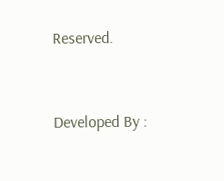Reserved.



Developed By :